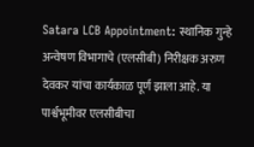Satara LCB Appointment: स्थानिक गुन्हे अन्वेषण विभागाचे (एलसीबी) निरीक्षक अरुण देवकर यांचा कार्यकाळ पूर्ण झाला आहे. या पार्श्वभूमीवर एलसीबीचा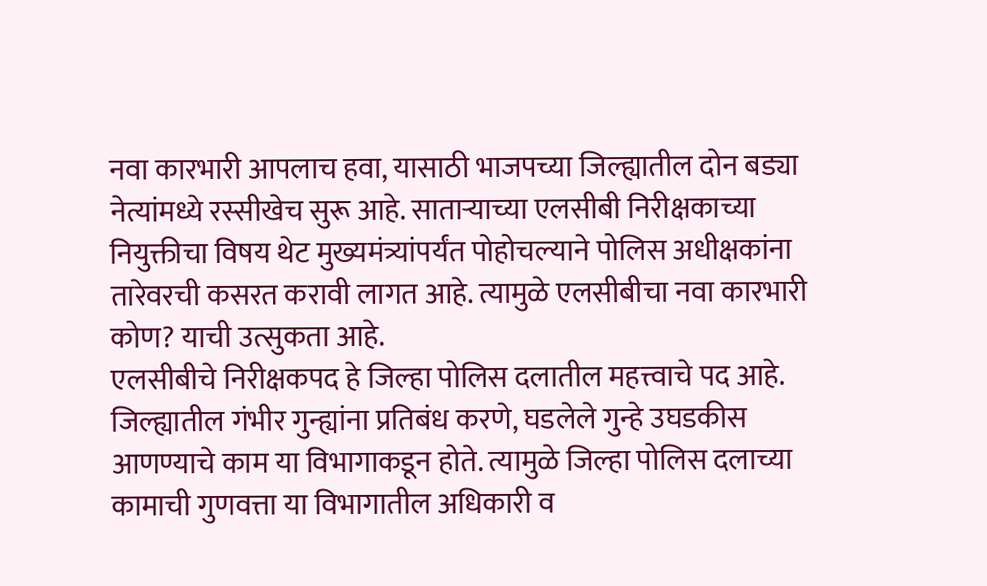नवा कारभारी आपलाच हवा, यासाठी भाजपच्या जिल्ह्यातील दोन बड्या नेत्यांमध्ये रस्सीखेच सुरू आहे. साताऱ्याच्या एलसीबी निरीक्षकाच्या नियुक्तीचा विषय थेट मुख्यमंत्र्यांपर्यंत पोहोचल्याने पोलिस अधीक्षकांना तारेवरची कसरत करावी लागत आहे. त्यामुळे एलसीबीचा नवा कारभारी कोण? याची उत्सुकता आहे.
एलसीबीचे निरीक्षकपद हे जिल्हा पोलिस दलातील महत्त्वाचे पद आहे. जिल्ह्यातील गंभीर गुन्ह्यांना प्रतिबंध करणे, घडलेले गुन्हे उघडकीस आणण्याचे काम या विभागाकडून होते. त्यामुळे जिल्हा पोलिस दलाच्या कामाची गुणवत्ता या विभागातील अधिकारी व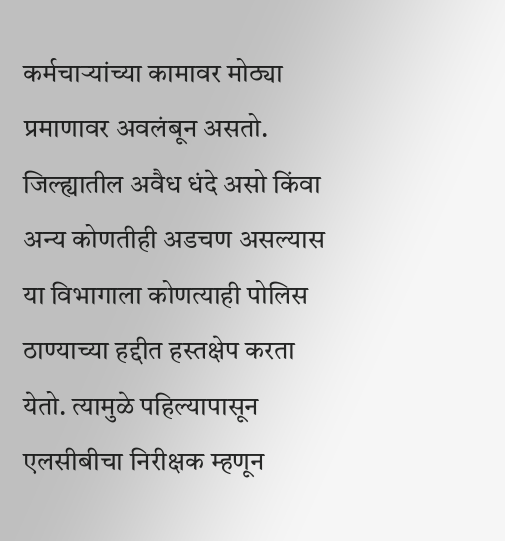कर्मचाऱ्यांच्या कामावर मोठ्या प्रमाणावर अवलंबून असतो. जिल्ह्यातील अवैध धंदे असो किंवा अन्य कोणतीही अडचण असल्यास या विभागाला कोणत्याही पोलिस ठाण्याच्या हद्दीत हस्तक्षेप करता येतो. त्यामुळे पहिल्यापासून एलसीबीचा निरीक्षक म्हणून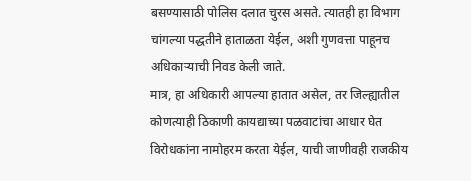बसण्यासाठी पोलिस दलात चुरस असते. त्यातही हा विभाग चांगल्या पद्धतीने हाताळता येईल, अशी गुणवत्ता पाहूनच अधिकाऱ्याची निवड केली जाते.
मात्र, हा अधिकारी आपल्या हातात असेल, तर जिल्ह्यातील कोणत्याही ठिकाणी कायद्याच्या पळवाटांचा आधार घेत विरोधकांना नामोहरम करता येईल, याची जाणीवही राजकीय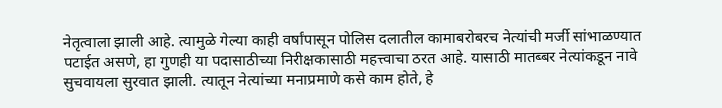नेतृत्वाला झाली आहे. त्यामुळे गेल्या काही वर्षांपासून पोलिस दलातील कामाबरोबरच नेत्यांची मर्जी सांभाळण्यात पटाईत असणे, हा गुणही या पदासाठीच्या निरीक्षकासाठी महत्त्वाचा ठरत आहे. यासाठी मातब्बर नेत्यांकडून नावे सुचवायला सुरवात झाली. त्यातून नेत्यांच्या मनाप्रमाणे कसे काम होते, हे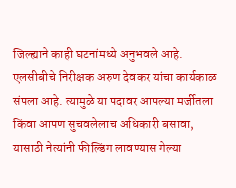जिल्ह्याने काही घटनांमध्ये अनुभवले आहे.
एलसीबीचे निरीक्षक अरुण देवकर यांचा कार्यकाळ संपला आहे. त्यामुळे या पदावर आपल्या मर्जीतला किंवा आपण सुचवलेलाच अधिकारी बसावा, यासाठी नेत्यांनी फील्डिंग लावण्यास गेल्या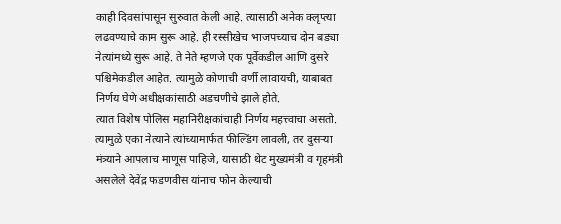काही दिवसांपासून सुरुवात केली आहे. त्यासाठी अनेक क्लृप्त्या लढवण्याचे काम सुरू आहे. ही रस्सीखेच भाजपच्याच दोन बड्या नेत्यांमध्ये सुरू आहे. ते नेते म्हणजे एक पूर्वेकडील आणि दुसरे पश्चिमेकडील आहेत. त्यामुळे कोणाची वर्णी लावायची, याबाबत निर्णय घेणे अधीक्षकांसाठी अडचणीचे झाले होते.
त्यात विशेष पोलिस महानिरीक्षकांचाही निर्णय महत्त्वाचा असतो. त्यामुळे एका नेत्याने त्यांच्यामार्फत फील्डिंग लावली, तर दुसऱ्या मंत्र्याने आपलाच माणूस पाहिजे, यासाठी थेट मुख्यमंत्री व गृहमंत्री असलेले देवेंद्र फडणवीस यांनाच फोन केल्याची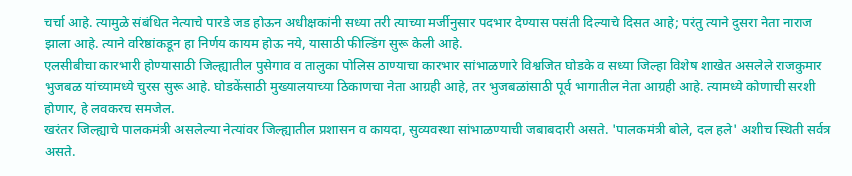चर्चा आहे. त्यामुळे संबंधित नेत्याचे पारडे जड होऊन अधीक्षकांनी सध्या तरी त्याच्या मर्जीनुसार पदभार देण्यास पसंती दिल्याचे दिसत आहे; परंतु त्याने दुसरा नेता नाराज झाला आहे. त्याने वरिष्ठांकडून हा निर्णय कायम होऊ नये, यासाठी फील्डिंग सुरू केली आहे.
एलसीबीचा कारभारी होण्यासाठी जिल्ह्यातील पुसेगाव व तालुका पोलिस ठाण्याचा कारभार सांभाळणारे विश्वजित घोडके व सध्या जिल्हा विशेष शाखेत असलेले राजकुमार भुजबळ यांच्यामध्ये चुरस सुरू आहे. घोडकेंसाठी मुख्यालयाच्या ठिकाणचा नेता आग्रही आहे, तर भुजबळांसाठी पूर्व भागातील नेता आग्रही आहे. त्यामध्ये कोणाची सरशी होणार, हे लवकरच समजेल.
खरंतर जिल्ह्याचे पालकमंत्री असलेल्या नेत्यांवर जिल्ह्यातील प्रशासन व कायदा, सुव्यवस्था सांभाळण्याची जबाबदारी असते. 'पालकमंत्री बोले, दल हले' अशीच स्थिती सर्वत्र असते.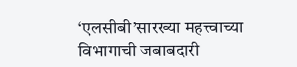‘एलसीबी’सारख्या महत्त्वाच्या विभागाची जबाबदारी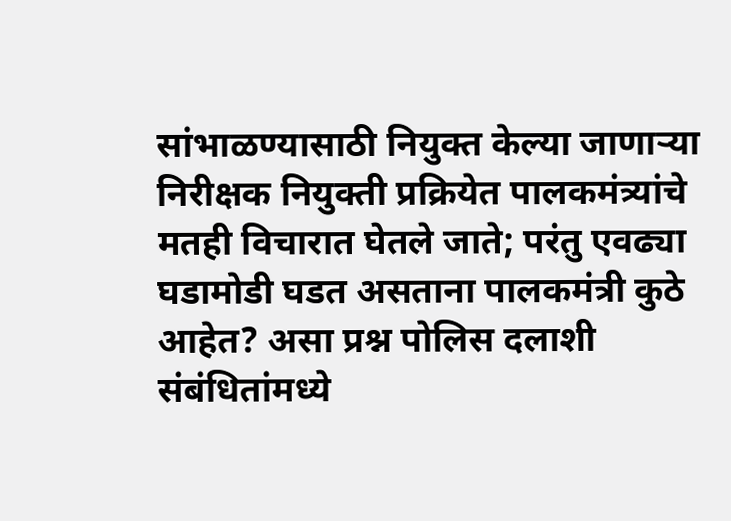सांभाळण्यासाठी नियुक्त केल्या जाणाऱ्या निरीक्षक नियुक्ती प्रक्रियेत पालकमंत्र्यांचे मतही विचारात घेतले जाते; परंतु एवढ्या घडामोडी घडत असताना पालकमंत्री कुठे आहेत? असा प्रश्न पोलिस दलाशी संबंधितांमध्ये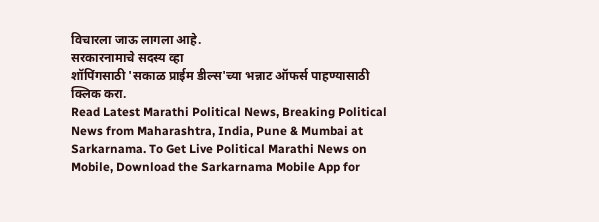विचारला जाऊ लागला आहे.
सरकारनामाचे सदस्य व्हा
शॉपिंगसाठी 'सकाळ प्राईम डील्स'च्या भन्नाट ऑफर्स पाहण्यासाठी क्लिक करा.
Read Latest Marathi Political News, Breaking Political News from Maharashtra, India, Pune & Mumbai at Sarkarnama. To Get Live Political Marathi News on Mobile, Download the Sarkarnama Mobile App for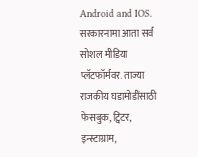Android and IOS. सरकारनामा आता सर्व सोशल मीडिया प्लॅटफॉर्मवर. ताज्या राजकीय घडामोडींसाठी फेसबुक, ट्विटर, इन्स्टाग्राम,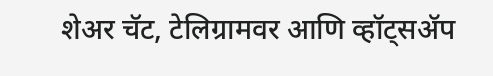शेअर चॅट, टेलिग्रामवर आणि व्हॉट्सॲप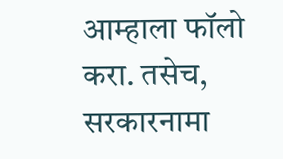आम्हाला फॉलो करा. तसेच, सरकारनामा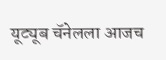यूट्यूब चॅनेलला आजच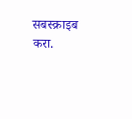सबस्क्राइब करा.